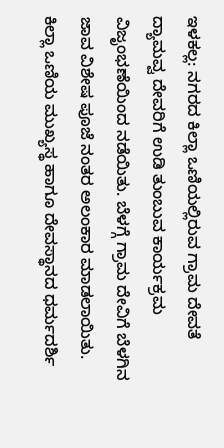ಇಳಕಲ್ಲ: ನಗರದ ಕಿಲ್ಲಾ ಒಣಿಯಲ್ಲಿರುವ ಗ್ರಾಮ ದೇವತೆ ದ್ಯಾಮವ್ವ ದೇವರಿಗೆ ಉಡಿ ತುಂಬುವ ಕಾರ್ಯಕ್ರಮ ವಿಜೃಂಭಣೆಯಿಂದ ನಡೆಯಿತು. ಬೆಳಗ್ಗೆ ಗ್ರಾಮ ದೇವಿಗೆ ಬೆಳಗಿನ ಜಾವ ವಿಶೇಷ ಪೂಜೆ ನಂತರ ಅಲಂಕಾರ ಮಾಡಲಾಯಿತು. ಕಿಲ್ಲಾ ಒಣಿಯ ಮುಖ್ಯಸ್ಥ ಹಾಗೂ ದೇವಸ್ಥಾನದ ಧರ್ಮದರ್ಶಿ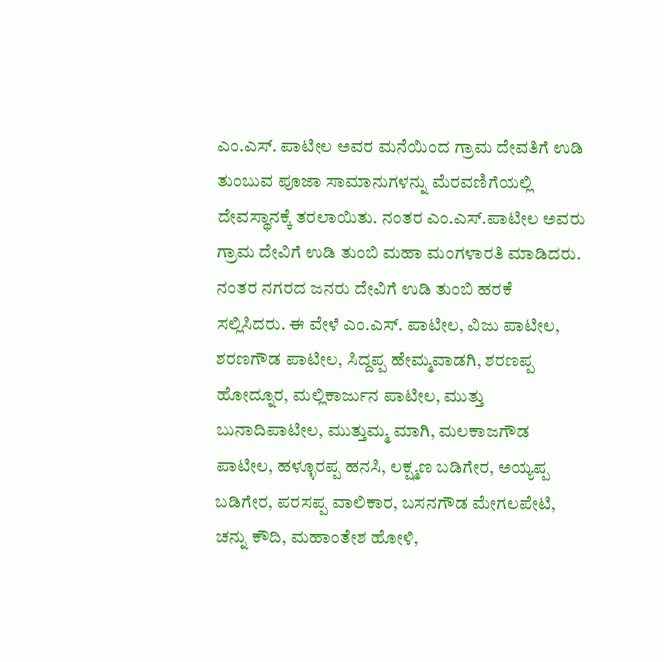ಎಂ.ಎಸ್. ಪಾಟೀಲ ಅವರ ಮನೆಯಿಂದ ಗ್ರಾಮ ದೇವತಿಗೆ ಉಡಿ ತುಂಬುವ ಪೂಜಾ ಸಾಮಾನುಗಳನ್ನು ಮೆರವಣಿಗೆಯಲ್ಲಿ ದೇವಸ್ಥಾನಕ್ಕೆ ತರಲಾಯಿತು. ನಂತರ ಎಂ.ಎಸ್.ಪಾಟೀಲ ಅವರು ಗ್ರಾಮ ದೇವಿಗೆ ಉಡಿ ತುಂಬಿ ಮಹಾ ಮಂಗಳಾರತಿ ಮಾಡಿದರು. ನಂತರ ನಗರದ ಜನರು ದೇವಿಗೆ ಉಡಿ ತುಂಬಿ ಹರಕೆ ಸಲ್ಲಿಸಿದರು. ಈ ವೇಳೆ ಎಂ.ಎಸ್. ಪಾಟೀಲ, ವಿಜು ಪಾಟೀಲ, ಶರಣಗೌಡ ಪಾಟೀಲ, ಸಿದ್ದಪ್ಪ ಹೇಮ್ಮವಾಡಗಿ, ಶರಣಪ್ಪ ಹೋದ್ನೂರ, ಮಲ್ಲಿಕಾರ್ಜುನ ಪಾಟೀಲ, ಮುತ್ತು ಬುನಾದಿಪಾಟೀಲ, ಮುತ್ತುಮ್ಮ ಮಾಗಿ, ಮಲಕಾಜಗೌಡ ಪಾಟೀಲ, ಹಳ್ಳೂರಪ್ಪ ಹನಸಿ, ಲಕ್ಷ್ಮಣ ಬಡಿಗೇರ, ಅಯ್ಯಪ್ಪ ಬಡಿಗೇರ, ಪರಸಪ್ಪ ವಾಲಿಕಾರ, ಬಸನಗೌಡ ಮೇಗಲಪೇಟಿ, ಚನ್ನು ಕೌದಿ, ಮಹಾಂತೇಶ ಹೋಳಿ,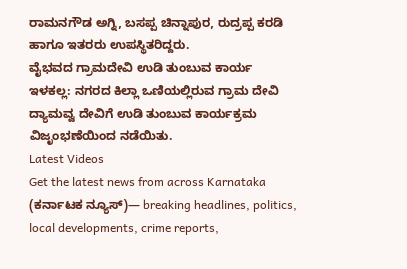ರಾಮನಗೌಡ ಅಗ್ನಿ, ಬಸಪ್ಪ ಚಿನ್ನಾಪುರ, ರುದ್ರಪ್ಪ ಕರಡಿ ಹಾಗೂ ಇತರರು ಉಪಸ್ಥಿತರಿದ್ದರು.
ವೈಭವದ ಗ್ರಾಮದೇವಿ ಉಡಿ ತುಂಬುವ ಕಾರ್ಯ
ಇಳಕಲ್ಲ: ನಗರದ ಕಿಲ್ಲಾ ಒಣಿಯಲ್ಲಿರುವ ಗ್ರಾಮ ದೇವಿ ದ್ಯಾಮವ್ವ ದೇವಿಗೆ ಉಡಿ ತುಂಬುವ ಕಾರ್ಯಕ್ರಮ ವಿಜೃಂಭಣೆಯಿಂದ ನಡೆಯಿತು.
Latest Videos
Get the latest news from across Karnataka (ಕರ್ನಾಟಕ ನ್ಯೂಸ್)— breaking headlines, politics, local developments, crime reports,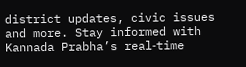district updates, civic issues and more. Stay informed with Kannada Prabha’s real‑time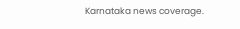Karnataka news coverage.